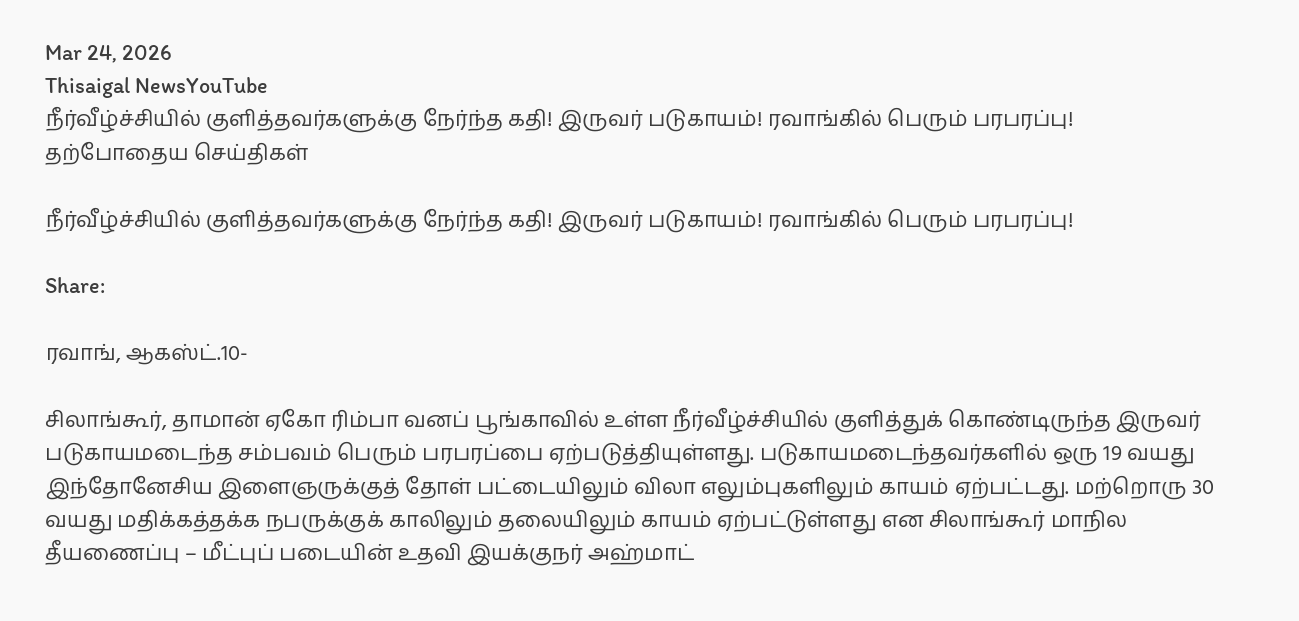Mar 24, 2026
Thisaigal NewsYouTube
நீர்வீழ்ச்சியில் குளித்தவர்களுக்கு நேர்ந்த கதி! இருவர் படுகாயம்! ரவாங்கில் பெரும் பரபரப்பு!
தற்போதைய செய்திகள்

நீர்வீழ்ச்சியில் குளித்தவர்களுக்கு நேர்ந்த கதி! இருவர் படுகாயம்! ரவாங்கில் பெரும் பரபரப்பு!

Share:

ரவாங், ஆகஸ்ட்.10-

சிலாங்கூர், தாமான் ஏகோ ரிம்பா வனப் பூங்காவில் உள்ள நீர்வீழ்ச்சியில் குளித்துக் கொண்டிருந்த இருவர் படுகாயமடைந்த சம்பவம் பெரும் பரபரப்பை ஏற்படுத்தியுள்ளது. படுகாயமடைந்தவர்களில் ஒரு 19 வயது இந்தோனேசிய இளைஞருக்குத் தோள் பட்டையிலும் விலா எலும்புகளிலும் காயம் ஏற்பட்டது. மற்றொரு 30 வயது மதிக்கத்தக்க நபருக்குக் காலிலும் தலையிலும் காயம் ஏற்பட்டுள்ளது என சிலாங்கூர் மாநில தீயணைப்பு – மீட்புப் படையின் உதவி இயக்குநர் அஹ்மாட்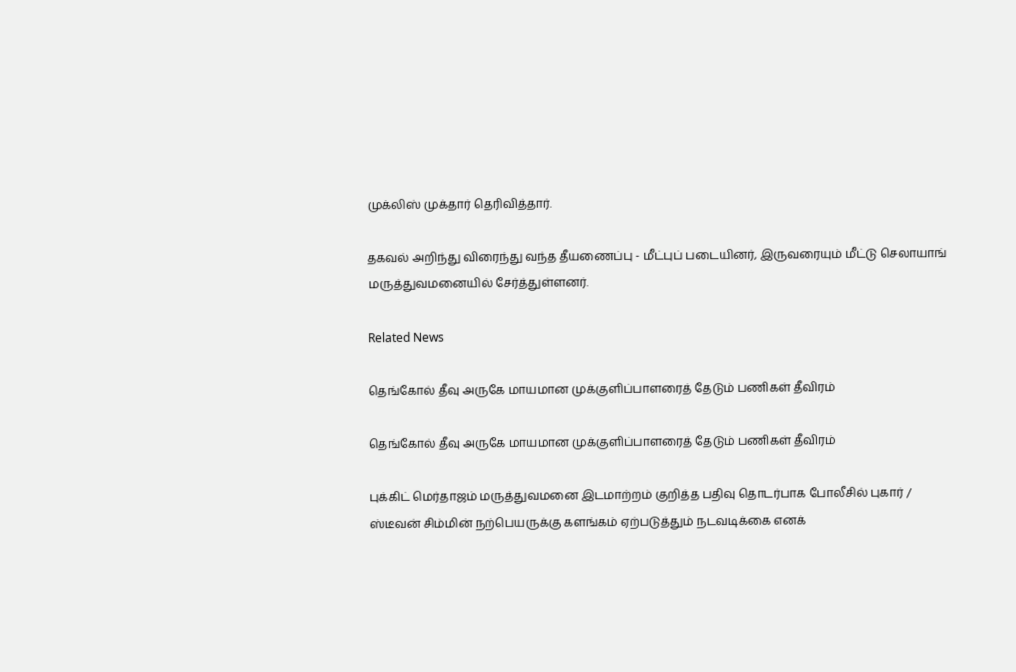முக்லிஸ் முக்தார் தெரிவித்தார்.

தகவல் அறிந்து விரைந்து வந்த தீயணைப்பு - மீட்புப் படையினர், இருவரையும் மீட்டு செலாயாங் மருத்துவமனையில் சேர்த்துள்ளனர்.

Related News

தெங்கோல் தீவு அருகே மாயமான முக்குளிப்பாளரைத் தேடும் பணிகள் தீவிரம்

தெங்கோல் தீவு அருகே மாயமான முக்குளிப்பாளரைத் தேடும் பணிகள் தீவிரம்

புக்கிட் மெர்தாஜம் மருத்துவமனை இடமாற்றம் குறித்த பதிவு தொடர்பாக போலீசில் புகார் / ஸ்டீவன் சிம்மின் நற்பெயருக்கு களங்கம் ஏற்படுத்தும் நடவடிக்கை எனக்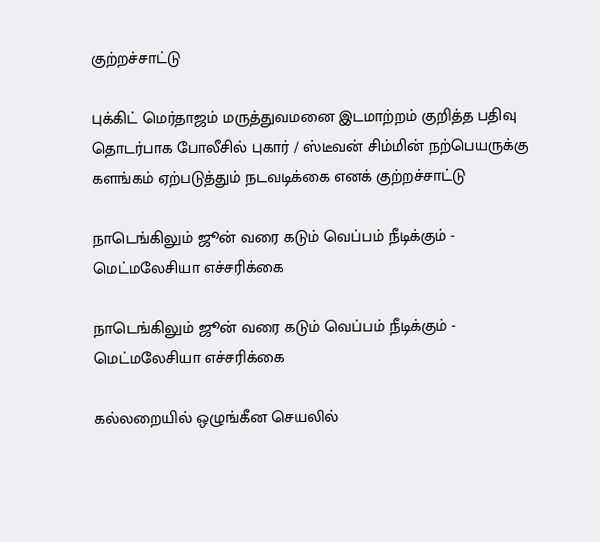குற்றச்சாட்டு

புக்கிட் மெர்தாஜம் மருத்துவமனை இடமாற்றம் குறித்த பதிவு தொடர்பாக போலீசில் புகார் / ஸ்டீவன் சிம்மின் நற்பெயருக்கு களங்கம் ஏற்படுத்தும் நடவடிக்கை எனக் குற்றச்சாட்டு

நாடெங்கிலும் ஜூன் வரை கடும் வெப்பம் நீடிக்கும் - மெட்மலேசியா எச்சரிக்கை

நாடெங்கிலும் ஜூன் வரை கடும் வெப்பம் நீடிக்கும் - மெட்மலேசியா எச்சரிக்கை

கல்லறையில் ஒழுங்கீன செயலில்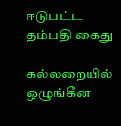ஈடுபட்ட தம்பதி கைது

கல்லறையில் ஒழுங்கீன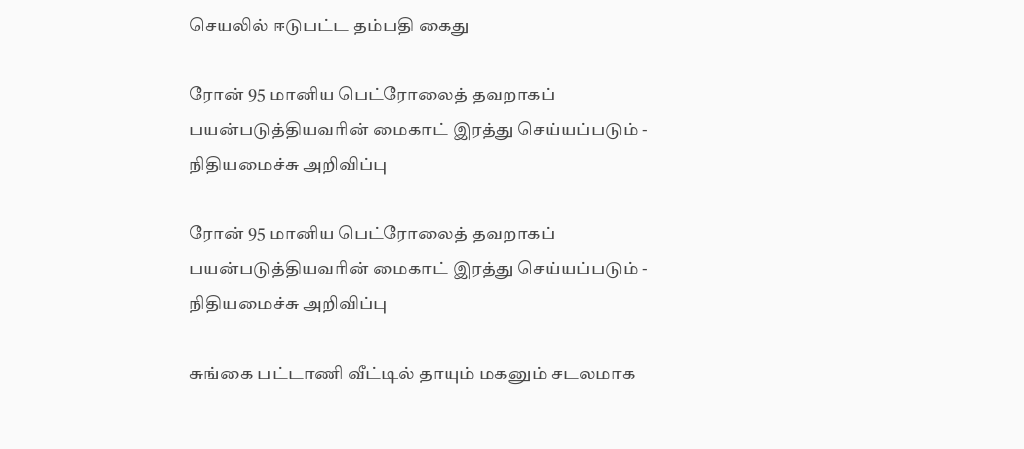செயலில் ஈடுபட்ட தம்பதி கைது

ரோன் 95 மானிய பெட்ரோலைத் தவறாகப் பயன்படுத்தியவரின் மைகாட் இரத்து செய்யப்படும் - நிதியமைச்சு அறிவிப்பு

ரோன் 95 மானிய பெட்ரோலைத் தவறாகப் பயன்படுத்தியவரின் மைகாட் இரத்து செய்யப்படும் - நிதியமைச்சு அறிவிப்பு

சுங்கை பட்டாணி வீட்டில் தாயும் மகனும் சடலமாக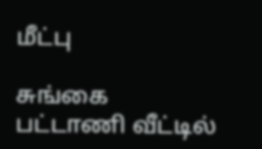மீட்பு

சுங்கை பட்டாணி வீட்டில்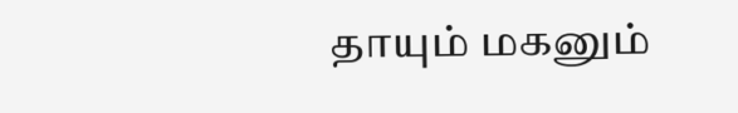தாயும் மகனும்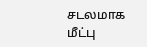சடலமாக மீட்பு